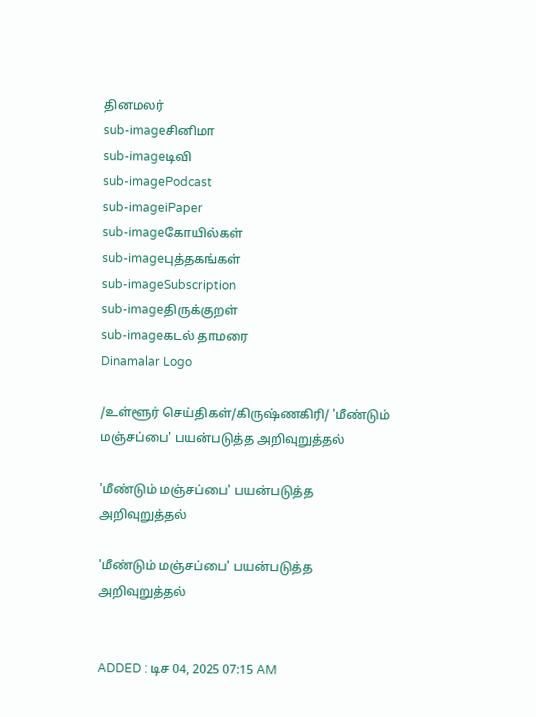தினமலர்
sub-imageசினிமா
sub-imageடிவி
sub-imagePodcast
sub-imageiPaper
sub-imageகோயில்கள்
sub-imageபுத்தகங்கள்
sub-imageSubscription
sub-imageதிருக்குறள்
sub-imageகடல் தாமரை
Dinamalar Logo

/உள்ளூர் செய்திகள்/கிருஷ்ணகிரி/ 'மீண்டும் மஞ்சப்பை' பயன்படுத்த அறிவுறுத்தல்

'மீண்டும் மஞ்சப்பை' பயன்படுத்த அறிவுறுத்தல்

'மீண்டும் மஞ்சப்பை' பயன்படுத்த அறிவுறுத்தல்


ADDED : டிச 04, 2025 07:15 AM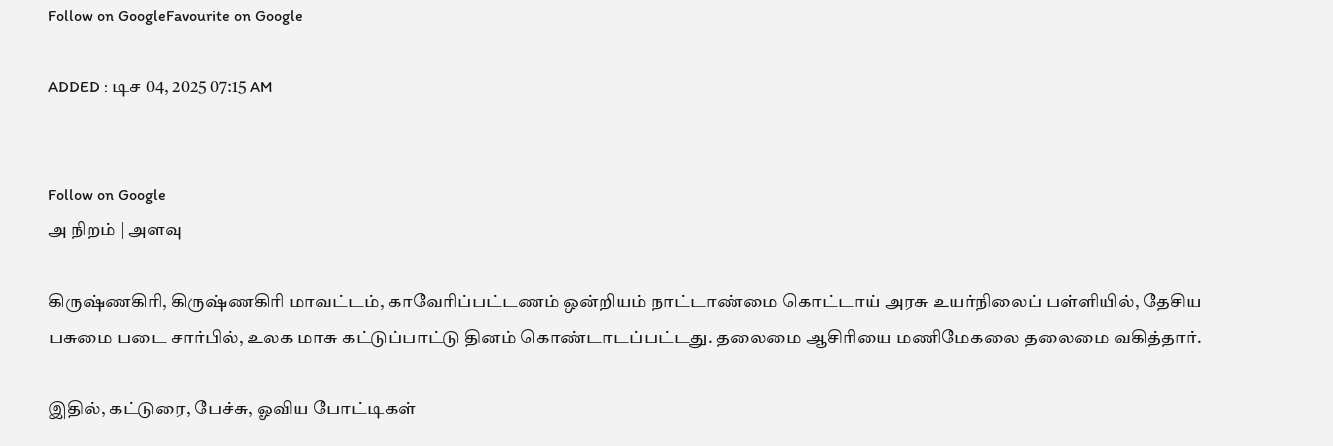Follow on GoogleFavourite on Google

ADDED : டிச 04, 2025 07:15 AM


Follow on Google
அ நிறம் | அளவு

கிருஷ்ணகிரி, கிருஷ்ணகிரி மாவட்டம், காவேரிப்பட்டணம் ஒன்றியம் நாட்டாண்மை கொட்டாய் அரசு உயர்நிலைப் பள்ளியில், தேசிய பசுமை படை சார்பில், உலக மாசு கட்டுப்பாட்டு தினம் கொண்டாடப்பட்டது. தலைமை ஆசிரியை மணிமேகலை தலைமை வகித்தார்.

இதில், கட்டுரை, பேச்சு, ஓவிய போட்டிகள்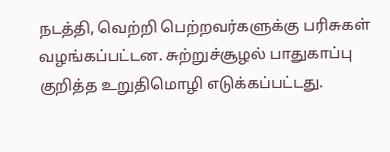நடத்தி, வெற்றி பெற்றவர்களுக்கு பரிசுகள் வழங்கப்பட்டன. சுற்றுச்சூழல் பாதுகாப்பு குறித்த உறுதிமொழி எடுக்கப்பட்டது.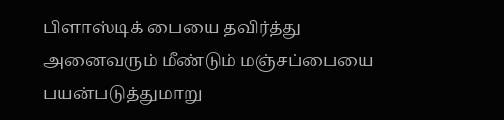பிளாஸ்டிக் பையை தவிர்த்து அனைவரும் மீண்டும் மஞ்சப்பையை பயன்படுத்துமாறு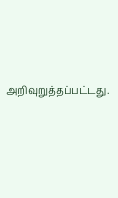அறிவுறுத்தப்பட்டது.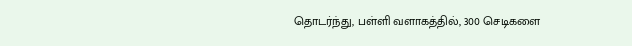தொடர்ந்து, பள்ளி வளாகத்தில், 300 செடிகளை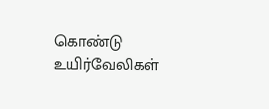கொண்டு உயிர்வேலிகள்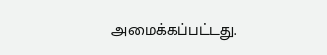அமைக்கப்பட்டது.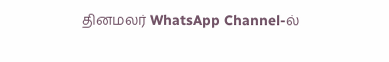தினமலர் WhatsApp Channel-ல்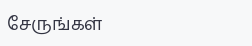சேருங்கள்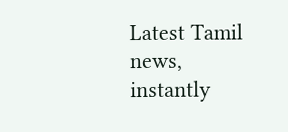Latest Tamil news, instantly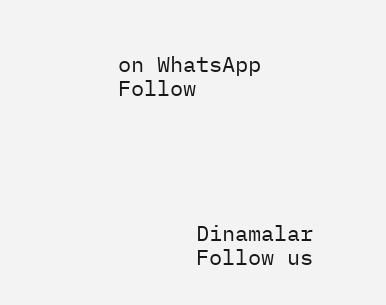on WhatsApp
Follow





      Dinamalar
      Follow us